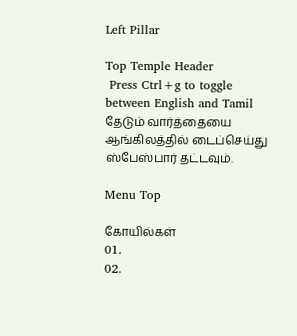Left Pillar

Top Temple Header
 Press Ctrl+g to toggle between English and Tamil
தேடும் வார்த்தையை ஆங்கிலத்தில் டைப்செய்து ஸ்பேஸ்பார் தட்டவும்.

Menu Top

கோயில்கள்
01.
02.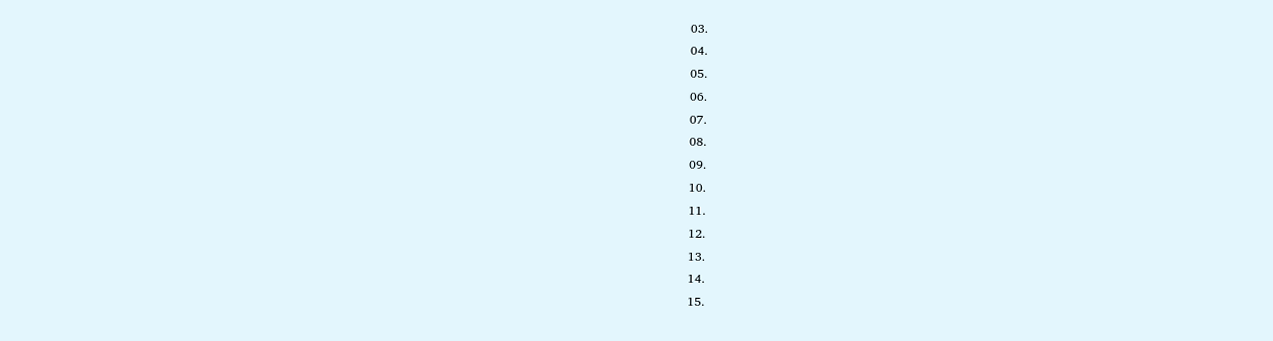03.
04.
05.
06.
07.
08.
09.
10.
11.
12.
13.
14.
15.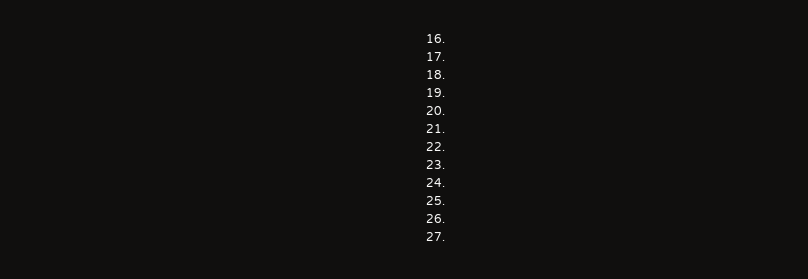16.
17.
18.
19.
20.
21.
22.
23.
24.
25.
26.
27.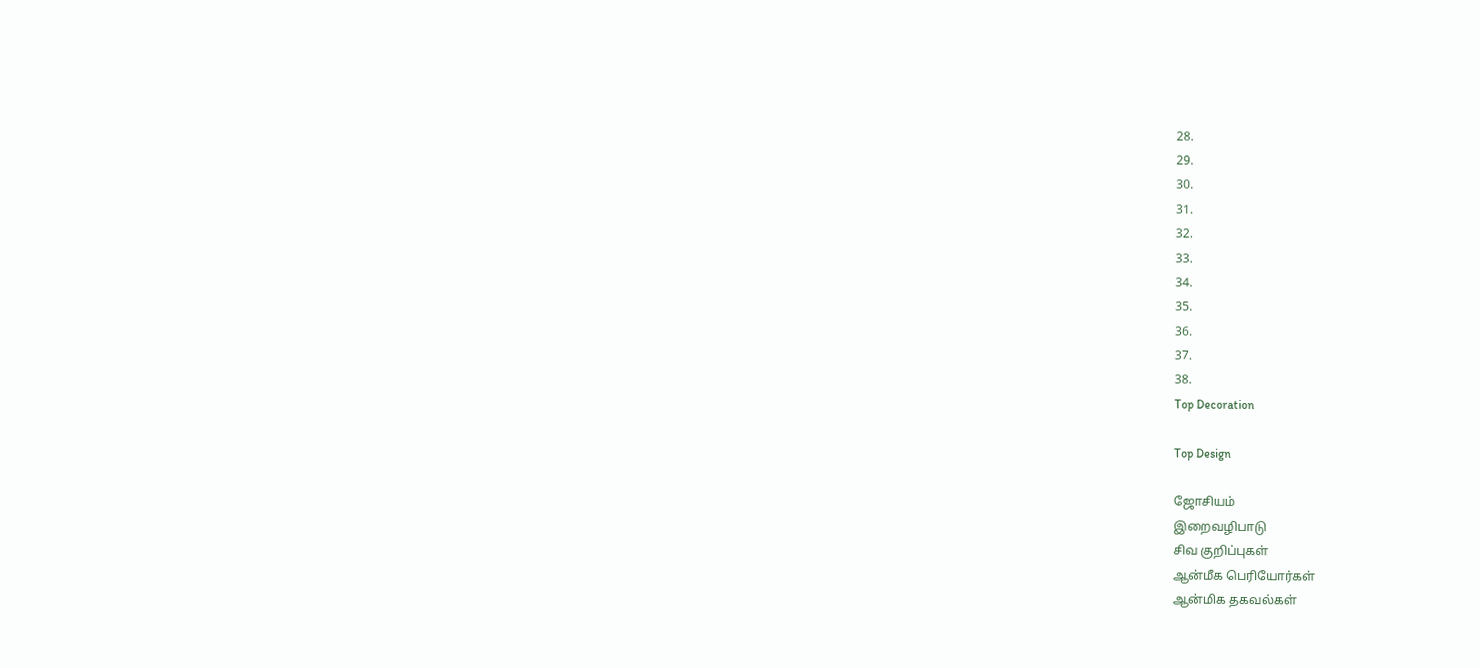28.
29.
30.
31.
32.
33.
34.
35.
36.
37.
38.
Top Decoration

Top Design

ஜோசியம்
இறைவழிபாடு
சிவ குறிப்புகள்
ஆன்மீக பெரியோர்கள்
ஆன்மிக தகவல்கள்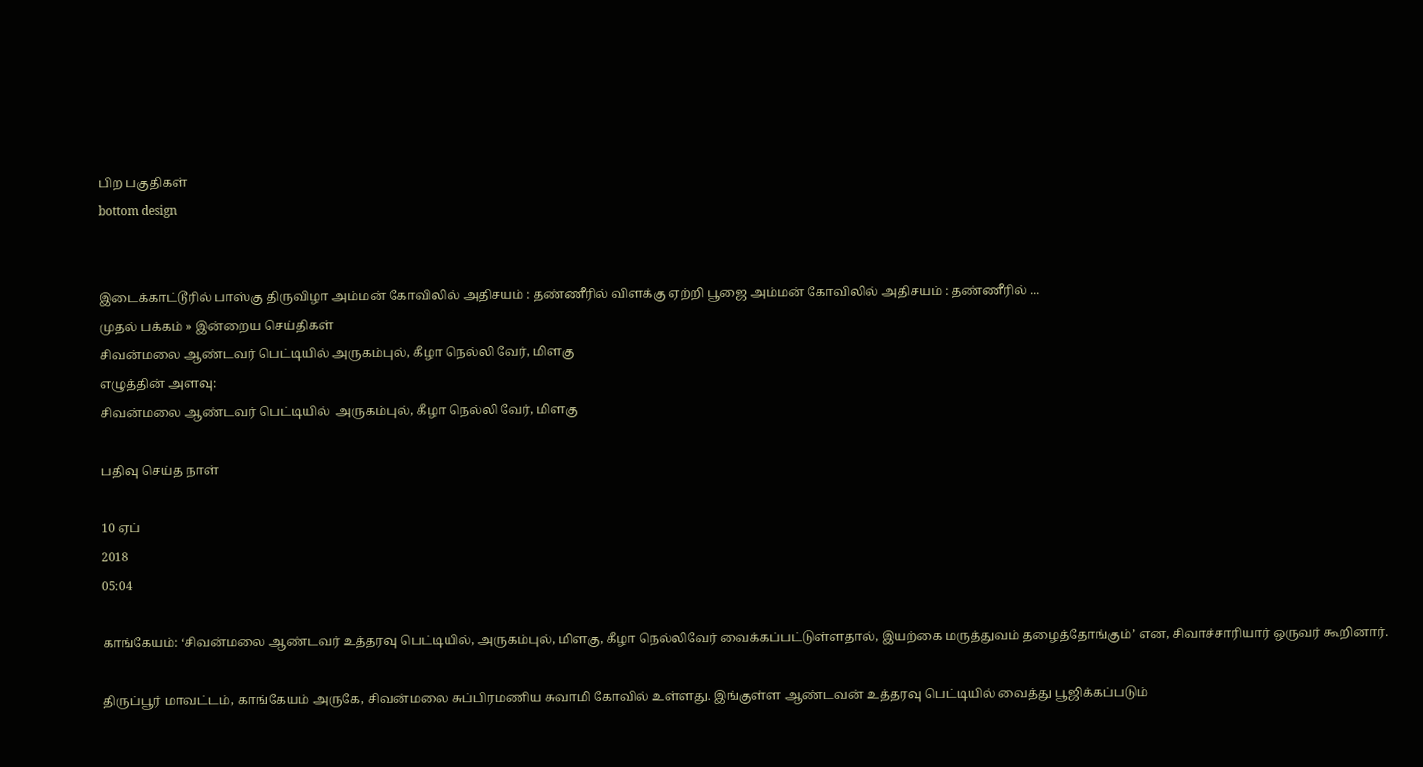பிற பகுதிகள்
bottom design


இடைக்காட்டூரில் பாஸ்கு திருவிழா அம்மன் கோவிலில் அதிசயம் : தண்ணீரில் விளக்கு ஏற்றி பூஜை அம்மன் கோவிலில் அதிசயம் : தண்ணீரில் ...
முதல் பக்கம் » இன்றைய செய்திகள்
சிவன்மலை ஆண்டவர் பெட்டியில் அருகம்புல், கீழா நெல்லி வேர், மிளகு
எழுத்தின் அளவு:
சிவன்மலை ஆண்டவர் பெட்டியில்  அருகம்புல், கீழா நெல்லி வேர், மிளகு

பதிவு செய்த நாள்

10 ஏப்
2018
05:04

காங்கேயம்: ‘சிவன்மலை ஆண்டவர் உத்தரவு பெட்டியில், அருகம்புல், மிளகு, கீழா நெல்லிவேர் வைக்கப்பட்டுள்ளதால், இயற்கை மருத்துவம் தழைத்தோங்கும்’ என, சிவாச்சாரியார் ஒருவர் கூறினார்.

திருப்பூர் மாவட்டம், காங்கேயம் அருகே, சிவன்மலை சுப்பிரமணிய சுவாமி கோவில் உள்ளது. இங்குள்ள ஆண்டவன் உத்தரவு பெட்டியில் வைத்து பூஜிக்கப்படும்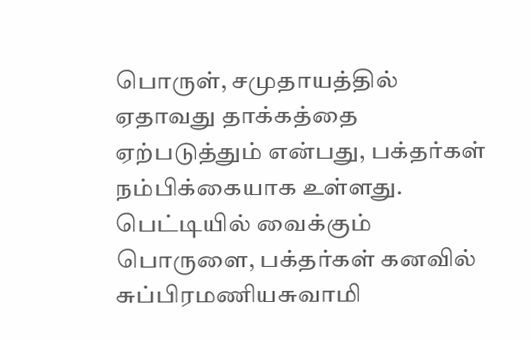பொருள், சமுதாயத்தில் ஏதாவது தாக்கத்தை ஏற்படுத்தும் என்பது, பக்தர்கள் நம்பிக்கையாக உள்ளது. பெட்டியில் வைக்கும் பொருளை, பக்தர்கள் கனவில் சுப்பிரமணியசுவாமி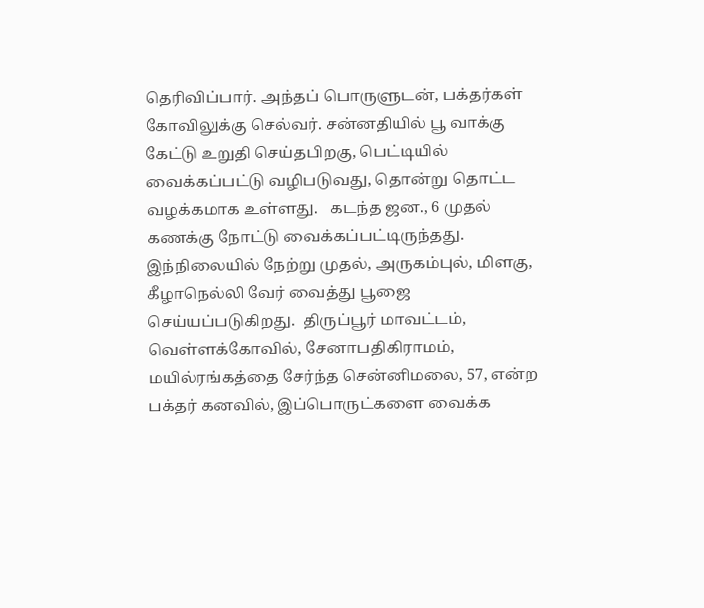தெரிவிப்பார். அந்தப் பொருளுடன், பக்தர்கள் கோவிலுக்கு செல்வர். சன்னதியில் பூ வாக்கு கேட்டு உறுதி செய்தபிறகு, பெட்டியில் வைக்கப்பட்டு வழிபடுவது, தொன்று தொட்ட வழக்கமாக உள்ளது.   கடந்த ஜன., 6 முதல் கணக்கு நோட்டு வைக்கப்பட்டிருந்தது. இந்நிலையில் நேற்று முதல், அருகம்புல், மிளகு, கீழாநெல்லி வேர் வைத்து பூஜை செய்யப்படுகிறது.  திருப்பூர் மாவட்டம், வெள்ளக்கோவில், சேனாபதிகிராமம், மயில்ரங்கத்தை சேர்ந்த சென்னிமலை, 57, என்ற பக்தர் கனவில், இப்பொருட்களை வைக்க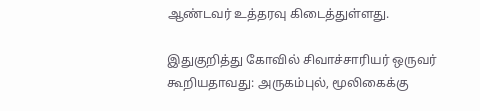ஆண்டவர் உத்தரவு கிடைத்துள்ளது.

இதுகுறித்து கோவில் சிவாச்சாரியர் ஒருவர் கூறியதாவது: அருகம்புல், மூலிகைக்கு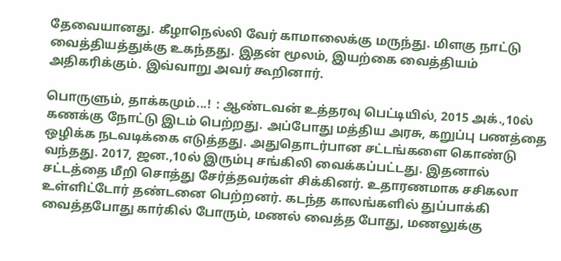தேவையானது. கீழாநெல்லி வேர் காமாலைக்கு மருந்து. மிளகு நாட்டு வைத்தியத்துக்கு உகந்தது. இதன் மூலம், இயற்கை வைத்தியம் அதிகரிக்கும். இவ்வாறு அவர் கூறினார்.

பொருளும், தாக்கமும்...!  : ஆண்டவன் உத்தரவு பெட்டியில், 2015 அக்.,10ல் கணக்கு நோட்டு இடம் பெற்றது. அப்போது மத்திய அரசு, கறுப்பு பணத்தை ஒழிக்க நடவடிக்கை எடுத்தது. அதுதொடர்பான சட்டங்களை கொண்டு வந்தது. 2017, ஜன.,10ல் இரும்பு சங்கிலி வைக்கப்பட்டது. இதனால் சட்டத்தை மீறி சொத்து சேர்த்தவர்கள் சிக்கினர். உதாரணமாக சசிகலா உள்ளிட்டோர் தண்டனை பெற்றனர். கடந்த காலங்களில் துப்பாக்கி வைத்தபோது கார்கில் போரும், மணல் வைத்த போது, மணலுக்கு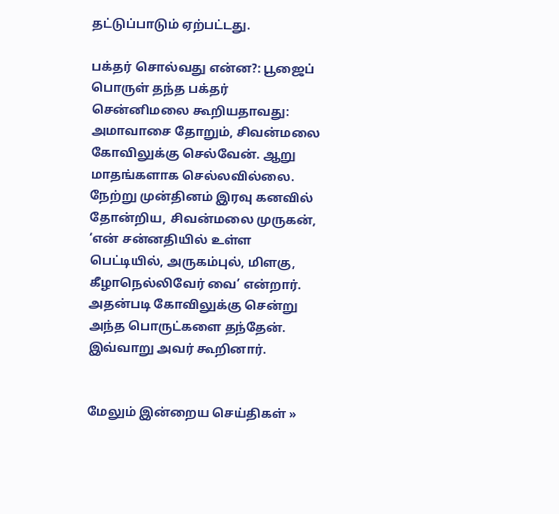தட்டுப்பாடும் ஏற்பட்டது.

பக்தர் சொல்வது என்ன?: பூஜைப் பொருள் தந்த பக்தர் சென்னிமலை கூறியதாவது:  அமாவாசை தோறும், சிவன்மலை கோவிலுக்கு செல்வேன். ஆறு மாதங்களாக செல்லவில்லை. நேற்று முன்தினம் இரவு கனவில் தோன்றிய, சிவன்மலை முருகன், ‘என் சன்னதியில் உள்ள பெட்டியில், அருகம்புல், மிளகு, கீழாநெல்லிவேர் வை’ என்றார். அதன்படி கோவிலுக்கு சென்று அந்த பொருட்களை தந்தேன். இவ்வாறு அவர் கூறினார்.


மேலும் இன்றைய செய்திகள் »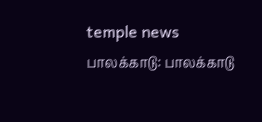temple news
பாலக்காடு: பாலக்காடு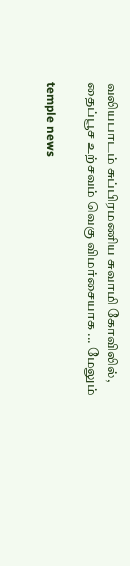வலியபாடம் சுப்பிரமணிய சுவாமி கோவிலில், தைப்பூச உற்சவம் வெகு விமர்சையாக ... மேலும்

temple news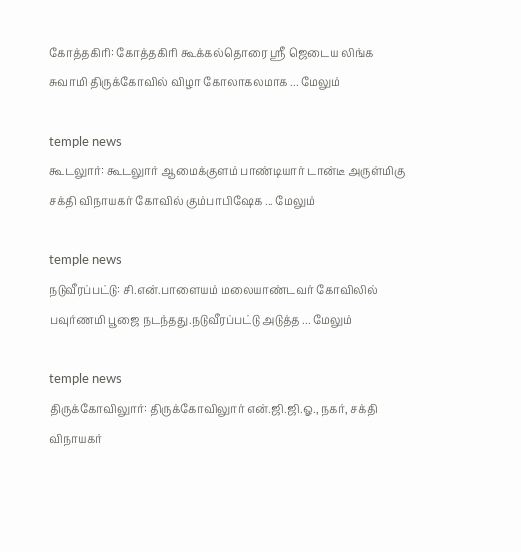கோத்தகிரி: கோத்தகிரி கூக்கல்தொரை ஸ்ரீ ஜெடைய லிங்க சுவாமி திருக்கோவில் விழா கோலாகலமாக ... மேலும்

temple news
கூடலுார்: கூடலுார் ஆமைக்குளம் பாண்டியார் டான்டீ அருள்மிகு சக்தி விநாயகர் கோவில் கும்பாபிஷேக ... மேலும்

temple news
நடுவீரப்பட்டு: சி.என்.பாளையம் மலையாண்டவர் கோவிலில் பவுர்ணமி பூஜை நடந்தது.நடுவீரப்பட்டு அடுத்த ... மேலும்

temple news
திருக்கோவிலுார்: திருக்கோவிலுார் என்.ஜி.ஜி.ஓ., நகர், சக்தி விநாயகர்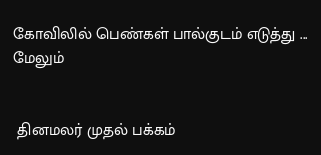கோவிலில் பெண்கள் பால்குடம் எடுத்து ... மேலும்


 தினமலர் முதல் பக்கம்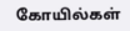கோயில்கள்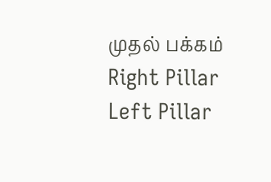முதல் பக்கம்
Right Pillar
Left Pillar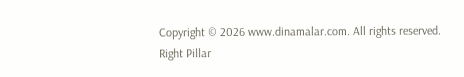Copyright © 2026 www.dinamalar.com. All rights reserved.
Right Pillar